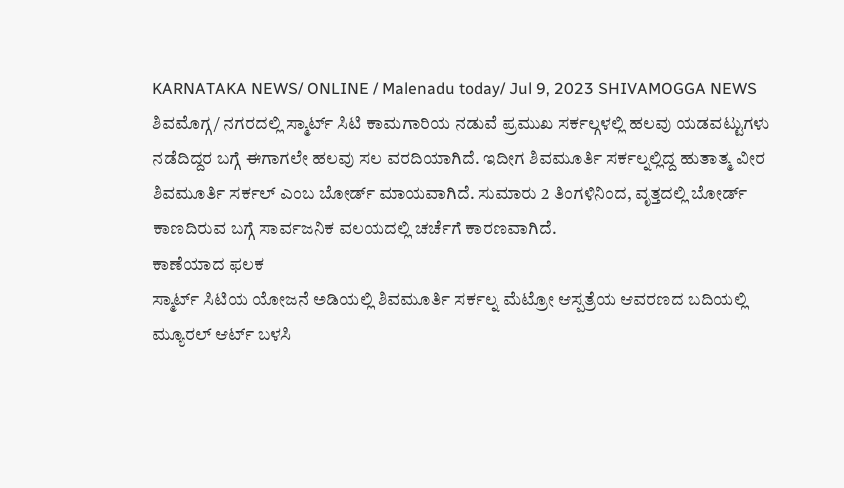KARNATAKA NEWS/ ONLINE / Malenadu today/ Jul 9, 2023 SHIVAMOGGA NEWS
ಶಿವಮೊಗ್ಗ/ ನಗರದಲ್ಲಿ ಸ್ಮಾರ್ಟ್ ಸಿಟಿ ಕಾಮಗಾರಿಯ ನಡುವೆ ಪ್ರಮುಖ ಸರ್ಕಲ್ಗಳಲ್ಲಿ ಹಲವು ಯಡವಟ್ಟುಗಳು ನಡೆದಿದ್ದರ ಬಗ್ಗೆ ಈಗಾಗಲೇ ಹಲವು ಸಲ ವರದಿಯಾಗಿದೆ. ಇದೀಗ ಶಿವಮೂರ್ತಿ ಸರ್ಕಲ್ನಲ್ಲಿದ್ದ ಹುತಾತ್ಮ ವೀರ ಶಿವಮೂರ್ತಿ ಸರ್ಕಲ್ ಎಂಬ ಬೋರ್ಡ್ ಮಾಯವಾಗಿದೆ. ಸುಮಾರು 2 ತಿಂಗಳಿನಿಂದ, ವೃತ್ತದಲ್ಲಿ ಬೋರ್ಡ್ ಕಾಣದಿರುವ ಬಗ್ಗೆ ಸಾರ್ವಜನಿಕ ವಲಯದಲ್ಲಿ ಚರ್ಚೆಗೆ ಕಾರಣವಾಗಿದೆ.
ಕಾಣೆಯಾದ ಫಲಕ
ಸ್ಮಾರ್ಟ್ ಸಿಟಿಯ ಯೋಜನೆ ಅಡಿಯಲ್ಲಿ ಶಿವಮೂರ್ತಿ ಸರ್ಕಲ್ನ ಮೆಟ್ರೋ ಆಸ್ಪತ್ರೆಯ ಆವರಣದ ಬದಿಯಲ್ಲಿ ಮ್ಯೂರಲ್ ಆರ್ಟ್ ಬಳಸಿ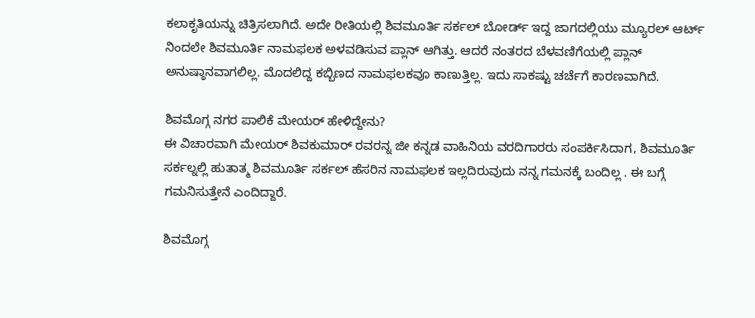ಕಲಾಕೃತಿಯನ್ನು ಚಿತ್ರಿಸಲಾಗಿದೆ. ಅದೇ ರೀತಿಯಲ್ಲಿ ಶಿವಮೂರ್ತಿ ಸರ್ಕಲ್ ಬೋರ್ಡ್ ಇದ್ದ ಜಾಗದಲ್ಲಿಯು ಮ್ಯೂರಲ್ ಆರ್ಟ್ ನಿಂದಲೇ ಶಿವಮೂರ್ತಿ ನಾಮಫಲಕ ಅಳವಡಿಸುವ ಪ್ಲಾನ್ ಆಗಿತ್ತು. ಆದರೆ ನಂತರದ ಬೆಳವಣಿಗೆಯಲ್ಲಿ ಪ್ಲಾನ್ ಅನುಷ್ಠಾನವಾಗಲಿಲ್ಲ. ಮೊದಲಿದ್ದ ಕಬ್ಬಿಣದ ನಾಮಫಲಕವೂ ಕಾಣುತ್ತಿಲ್ಲ. ಇದು ಸಾಕಷ್ಟು ಚರ್ಚೆಗೆ ಕಾರಣವಾಗಿದೆ.

ಶಿವಮೊಗ್ಗ ನಗರ ಪಾಲಿಕೆ ಮೇಯರ್ ಹೇಳಿದ್ದೇನು?
ಈ ವಿಚಾರವಾಗಿ ಮೇಯರ್ ಶಿವಕುಮಾರ್ ರವರನ್ನ ಜೀ ಕನ್ನಡ ವಾಹಿನಿಯ ವರದಿಗಾರರು ಸಂಪರ್ಕಿಸಿದಾಗ, ಶಿವಮೂರ್ತಿ ಸರ್ಕಲ್ನಲ್ಲಿ ಹುತಾತ್ಮ ಶಿವಮೂರ್ತಿ ಸರ್ಕಲ್ ಹೆಸರಿನ ನಾಮಫಲಕ ಇಲ್ಲದಿರುವುದು ನನ್ನ ಗಮನಕ್ಕೆ ಬಂದಿಲ್ಲ . ಈ ಬಗ್ಗೆ ಗಮನಿಸುತ್ತೇನೆ ಎಂದಿದ್ದಾರೆ.

ಶಿವಮೊಗ್ಗ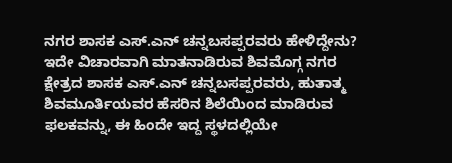ನಗರ ಶಾಸಕ ಎಸ್.ಎನ್ ಚನ್ನಬಸಪ್ಪರವರು ಹೇಳಿದ್ದೇನು?
ಇದೇ ವಿಚಾರವಾಗಿ ಮಾತನಾಡಿರುವ ಶಿವಮೊಗ್ಗ ನಗರ ಕ್ಷೇತ್ರದ ಶಾಸಕ ಎಸ್.ಎನ್ ಚನ್ನಬಸಪ್ಪರವರು, ಹುತಾತ್ಮ ಶಿವಮೂರ್ತಿಯವರ ಹೆಸರಿನ ಶಿಲೆಯಿಂದ ಮಾಡಿರುವ ಫಲಕವನ್ನು, ಈ ಹಿಂದೇ ಇದ್ದ ಸ್ಥಳದಲ್ಲಿಯೇ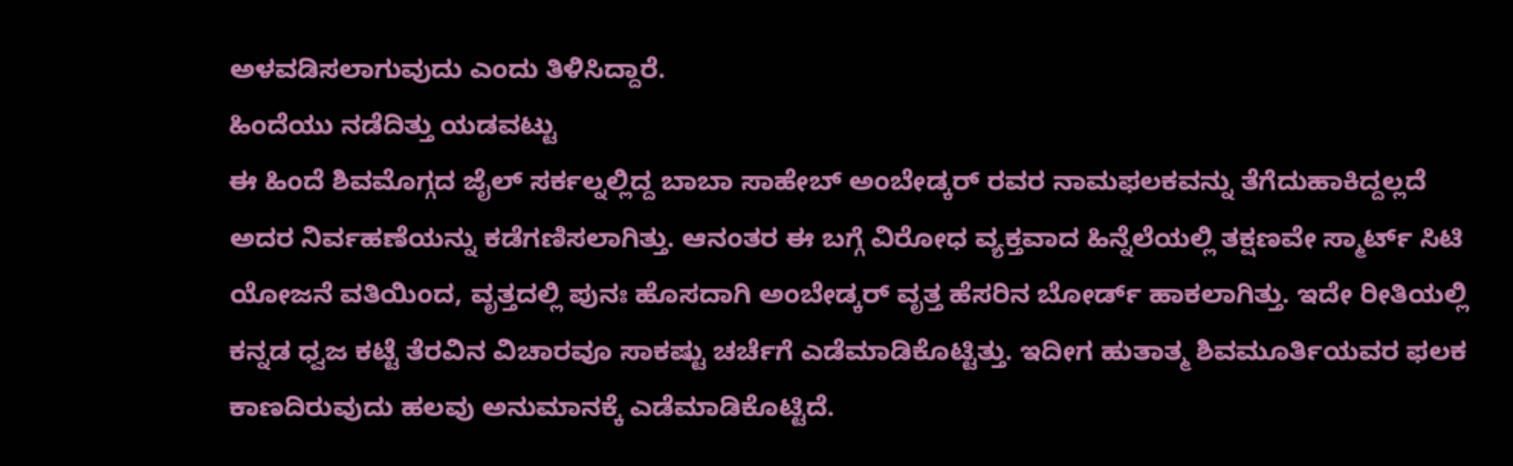ಅಳವಡಿಸಲಾಗುವುದು ಎಂದು ತಿಳಿಸಿದ್ದಾರೆ.
ಹಿಂದೆಯು ನಡೆದಿತ್ತು ಯಡವಟ್ಟು
ಈ ಹಿಂದೆ ಶಿವಮೊಗ್ಗದ ಜೈಲ್ ಸರ್ಕಲ್ನಲ್ಲಿದ್ದ ಬಾಬಾ ಸಾಹೇಬ್ ಅಂಬೇಡ್ಕರ್ ರವರ ನಾಮಫಲಕವನ್ನು ತೆಗೆದುಹಾಕಿದ್ದಲ್ಲದೆ ಅದರ ನಿರ್ವಹಣೆಯನ್ನು ಕಡೆಗಣಿಸಲಾಗಿತ್ತು. ಆನಂತರ ಈ ಬಗ್ಗೆ ವಿರೋಧ ವ್ಯಕ್ತವಾದ ಹಿನ್ನೆಲೆಯಲ್ಲಿ ತಕ್ಷಣವೇ ಸ್ಮಾರ್ಟ್ ಸಿಟಿ ಯೋಜನೆ ವತಿಯಿಂದ, ವೃತ್ತದಲ್ಲಿ ಪುನಃ ಹೊಸದಾಗಿ ಅಂಬೇಡ್ಕರ್ ವೃತ್ತ ಹೆಸರಿನ ಬೋರ್ಡ್ ಹಾಕಲಾಗಿತ್ತು. ಇದೇ ರೀತಿಯಲ್ಲಿ ಕನ್ನಡ ಧ್ವಜ ಕಟ್ಟೆ ತೆರವಿನ ವಿಚಾರವೂ ಸಾಕಷ್ಟು ಚರ್ಚೆಗೆ ಎಡೆಮಾಡಿಕೊಟ್ಟಿತ್ತು. ಇದೀಗ ಹುತಾತ್ಮ ಶಿವಮೂರ್ತಿಯವರ ಫಲಕ ಕಾಣದಿರುವುದು ಹಲವು ಅನುಮಾನಕ್ಕೆ ಎಡೆಮಾಡಿಕೊಟ್ಟಿದೆ.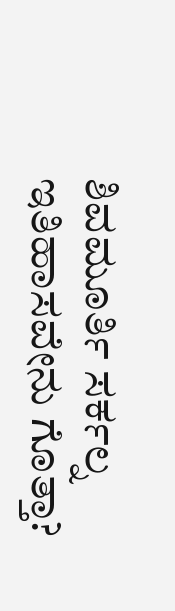ಶಿವಮೂರ್ತಿ ಸರ್ಕಲ್ನ ಇತಿಹಾಸವೇನು ಗೊತ್ತಾ?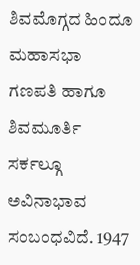ಶಿವಮೊಗ್ಗದ ಹಿಂದೂ ಮಹಾಸಭಾ ಗಣಪತಿ ಹಾಗೂ ಶಿವಮೂರ್ತಿ ಸರ್ಕಲ್ಗೂ ಅವಿನಾಭಾವ ಸಂಬಂಧವಿದೆ. 1947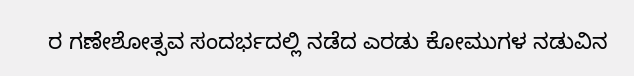ರ ಗಣೇಶೋತ್ಸವ ಸಂದರ್ಭದಲ್ಲಿ ನಡೆದ ಎರಡು ಕೋಮುಗಳ ನಡುವಿನ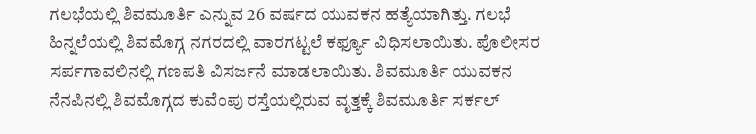ಗಲಭೆಯಲ್ಲಿ ಶಿವಮೂರ್ತಿ ಎನ್ನುವ 26 ವರ್ಷದ ಯುವಕನ ಹತ್ಯೆಯಾಗಿತ್ತು. ಗಲಭೆ ಹಿನ್ನಲೆಯಲ್ಲಿ ಶಿವಮೊಗ್ಗ ನಗರದಲ್ಲಿ ವಾರಗಟ್ಟಲೆ ಕರ್ಫ್ಯೂ ವಿಧಿಸಲಾಯಿತು. ಪೊಲೀಸರ ಸರ್ಪಗಾವಲಿನಲ್ಲಿ ಗಣಪತಿ ವಿಸರ್ಜನೆ ಮಾಡಲಾಯಿತು. ಶಿವಮೂರ್ತಿ ಯುವಕನ ನೆನಪಿನಲ್ಲಿ ಶಿವಮೊಗ್ಗದ ಕುವೆಂಪು ರಸ್ತೆಯಲ್ಲಿರುವ ವೃತ್ತಕ್ಕೆ ಶಿವಮೂರ್ತಿ ಸರ್ಕಲ್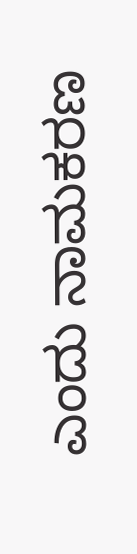ಎಂದು ನಾಮಕರಣ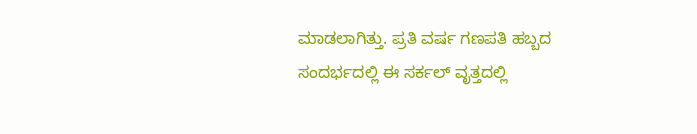ಮಾಡಲಾಗಿತ್ತು. ಪ್ರತಿ ವರ್ಷ ಗಣಪತಿ ಹಬ್ಬದ ಸಂದರ್ಭದಲ್ಲಿ ಈ ಸರ್ಕಲ್ ವೃತ್ತದಲ್ಲಿ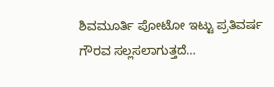ಶಿವಮೂರ್ತಿ ಪೋಟೋ ಇಟ್ಟು ಪ್ರತಿವರ್ಷ ಗೌರವ ಸಲ್ಲಸಲಾಗುತ್ತದೆ…